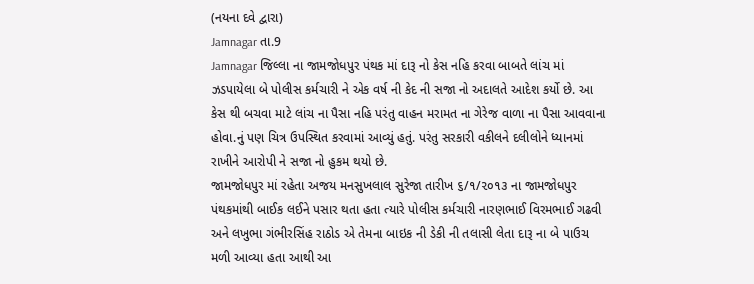(નયના દવે દ્વારા)
Jamnagar તા.9
Jamnagar જિલ્લા ના જામજોધપુર પંથક માં દારૂ નો કેસ નહિ કરવા બાબતે લાંચ માં ઝડપાયેલા બે પોલીસ કર્મચારી ને એક વર્ષ ની કેદ ની સજા નો અદાલતે આદેશ કર્યો છે. આ કેસ થી બચવા માટે લાંચ ના પૈસા નહિ પરંતુ વાહન મરામત ના ગેરેજ વાળા ના પૈસા આવવાના હોવા.નું પણ ચિત્ર ઉપસ્થિત કરવામાં આવ્યું હતું. પરંતુ સરકારી વકીલને દલીલોને ધ્યાનમાં રાખીને આરોપી ને સજા નો હુકમ થયો છે.
જામજોધપુર માં રહેતા અજય મનસુખલાલ સુરેજા તારીખ ૬/૧/૨૦૧૩ ના જામજોધપુર પંથકમાંથી બાઈક લઈને પસાર થતા હતા ત્યારે પોલીસ કર્મચારી નારણભાઈ વિરમભાઈ ગઢવી અને લખુભા ગંભીરસિંહ રાઠોડ એ તેમના બાઇક ની ડેકી ની તલાસી લેતા દારૂ ના બે પાઉચ મળી આવ્યા હતા આથી આ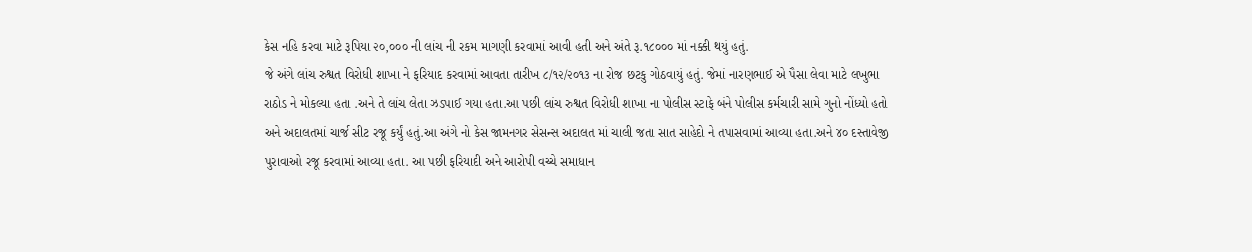કેસ નહિ કરવા માટે રૂપિયા ૨૦,૦૦૦ ની લાંચ ની રકમ માગણી કરવામાં આવી હતી અને અંતે રૂ.૧૮૦૦૦ માં નક્કી થયું હતું.
જે અંગે લાંચ રુશ્વત વિરોધી શાખા ને ફરિયાદ કરવામાં આવતા તારીખ ૮/૧૨/૨૦૧૩ ના રોજ છટકુ ગોઠવાયું હતું. જેમાં નારણભાઈ એ પૈસા લેવા માટે લખુભા રાઠોડ ને મોકલ્યા હતા .અને તે લાંચ લેતા ઝડપાઈ ગયા હતા.આ પછી લાંચ રુશ્વત વિરોધી શાખા ના પોલીસ સ્ટાફે બંને પોલીસ કર્મચારી સામે ગુનો નોંધ્યો હતો અને અદાલતમાં ચાર્જ સીટ રજૂ કર્યું હતું.આ અંગે નો કેસ જામનગર સેસન્સ અદાલત માં ચાલી જતા સાત સાહેદો ને તપાસવામાં આવ્યા હતા.અને ૪૦ દસ્તાવેજી પુરાવાઓ રજૂ કરવામાં આવ્યા હતા. આ પછી ફરિયાદી અને આરોપી વચ્ચે સમાધાન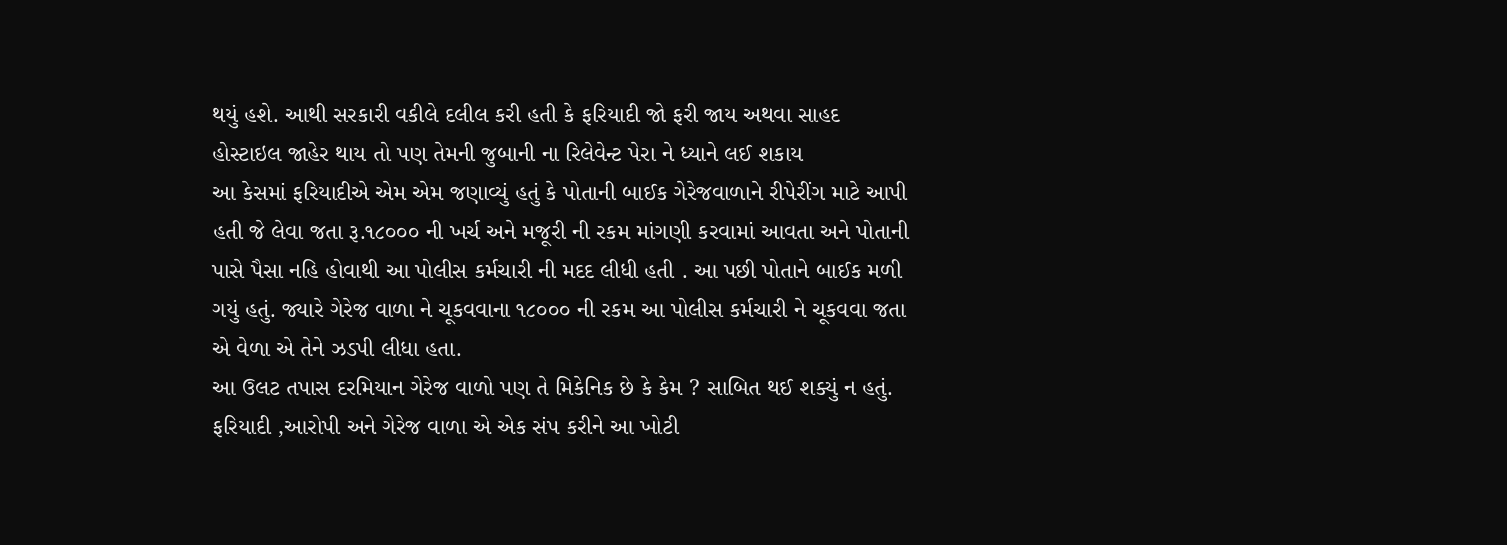થયું હશે. આથી સરકારી વકીલે દલીલ કરી હતી કે ફરિયાદી જો ફરી જાય અથવા સાહદ હોસ્ટાઇલ જાહેર થાય તો પણ તેમની જુબાની ના રિલેવેન્ટ પેરા ને ધ્યાને લઈ શકાય
આ કેસમાં ફરિયાદીએ એમ એમ જણાવ્યું હતું કે પોતાની બાઈક ગેરેજવાળાને રીપેરીંગ માટે આપી હતી જે લેવા જતા રૂ.૧૮૦૦૦ ની ખર્ચ અને મજૂરી ની રકમ માંગણી કરવામાં આવતા અને પોતાની પાસે પૈસા નહિ હોવાથી આ પોલીસ કર્મચારી ની મદદ લીધી હતી . આ પછી પોતાને બાઈક મળી ગયું હતું. જ્યારે ગેરેજ વાળા ને ચૂકવવાના ૧૮૦૦૦ ની રકમ આ પોલીસ કર્મચારી ને ચૂકવવા જતા એ વેળા એ તેને ઝડપી લીધા હતા.
આ ઉલટ તપાસ દરમિયાન ગેરેજ વાળો પણ તે મિકેનિક છે કે કેમ ? સાબિત થઈ શક્યું ન હતું. ફરિયાદી ,આરોપી અને ગેરેજ વાળા એ એક સંપ કરીને આ ખોટી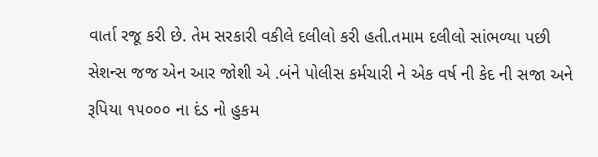વાર્તા રજૂ કરી છે. તેમ સરકારી વકીલે દલીલો કરી હતી.તમામ દલીલો સાંભળ્યા પછી સેશન્સ જજ એન આર જોશી એ .બંને પોલીસ કર્મચારી ને એક વર્ષ ની કેદ ની સજા અને રૂપિયા ૧૫૦૦૦ ના દંડ નો હુકમ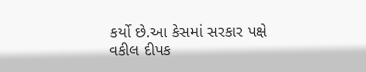કર્યો છે.આ કેસમાં સરકાર પક્ષે વકીલ દીપક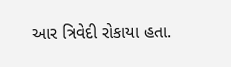આર ત્રિવેદી રોકાયા હતા.